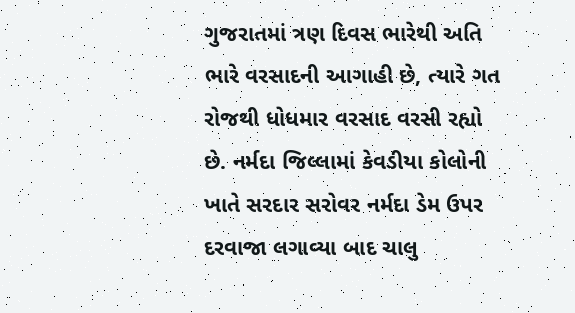ગુજરાતમાં ત્રણ દિવસ ભારેથી અતિ ભારે વરસાદની આગાહી છે, ત્યારે ગત રોજથી ધોધમાર વરસાદ વરસી રહ્યો છે. નર્મદા જિલ્લામાં કેવડીયા કોલોની ખાતે સરદાર સરોવર નર્મદા ડેમ ઉપર દરવાજા લગાવ્યા બાદ ચાલુ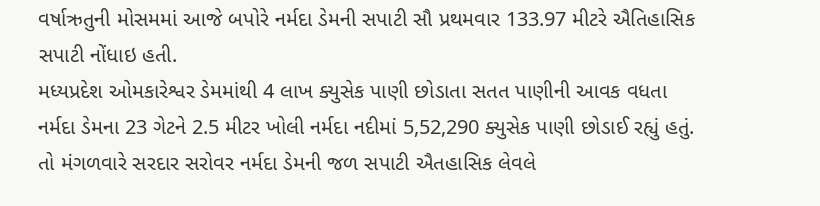વર્ષાઋતુની મોસમમાં આજે બપોરે નર્મદા ડેમની સપાટી સૌ પ્રથમવાર 133.97 મીટરે ઐતિહાસિક સપાટી નોંધાઇ હતી.
મધ્યપ્રદેશ ઓમકારેશ્વર ડેમમાંથી 4 લાખ ક્યુસેક પાણી છોડાતા સતત પાણીની આવક વધતા નર્મદા ડેમના 23 ગેટને 2.5 મીટર ખોલી નર્મદા નદીમાં 5,52,290 ક્યુસેક પાણી છોડાઈ રહ્યું હતું. તો મંગળવારે સરદાર સરોવર નર્મદા ડેમની જળ સપાટી ઐતહાસિક લેવલે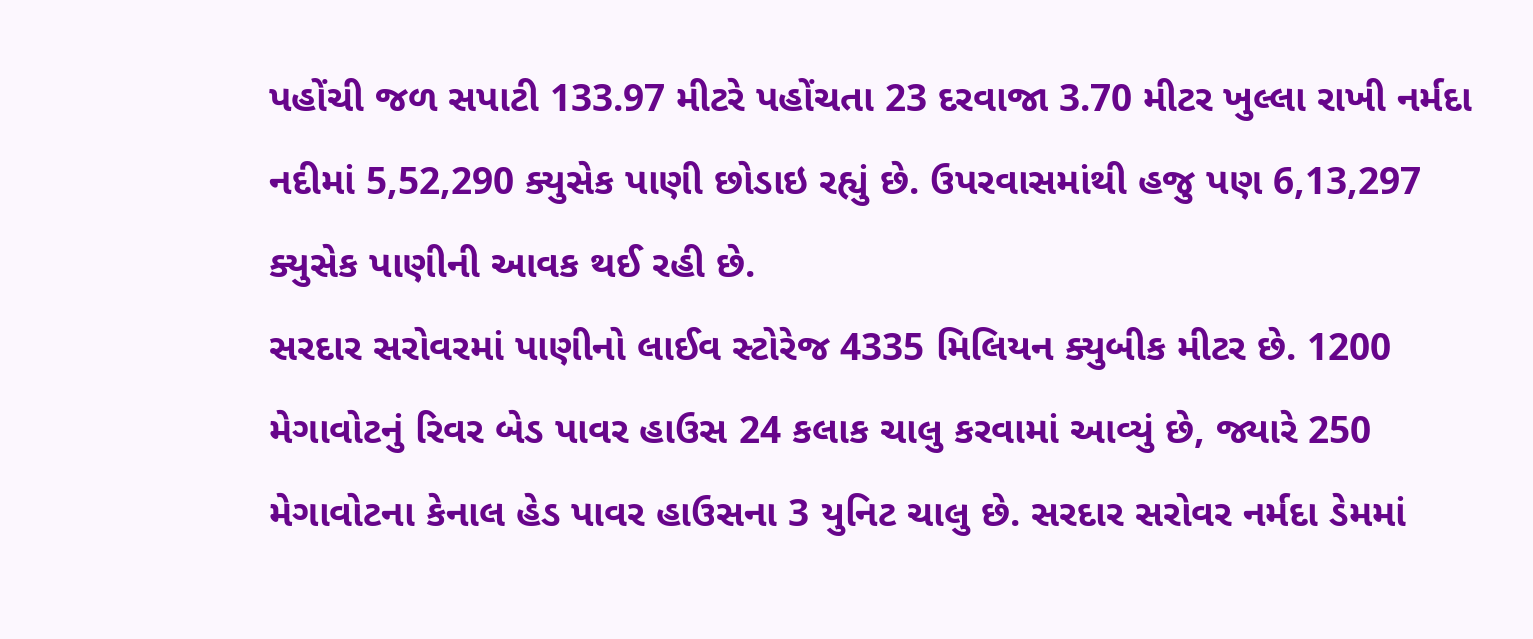પહોંચી જળ સપાટી 133.97 મીટરે પહોંચતા 23 દરવાજા 3.70 મીટર ખુલ્લા રાખી નર્મદા નદીમાં 5,52,290 ક્યુસેક પાણી છોડાઇ રહ્યું છે. ઉપરવાસમાંથી હજુ પણ 6,13,297 ક્યુસેક પાણીની આવક થઈ રહી છે.
સરદાર સરોવરમાં પાણીનો લાઈવ સ્ટોરેજ 4335 મિલિયન ક્યુબીક મીટર છે. 1200 મેગાવોટનું રિવર બેડ પાવર હાઉસ 24 કલાક ચાલુ કરવામાં આવ્યું છે, જ્યારે 250 મેગાવોટના કેનાલ હેડ પાવર હાઉસના 3 યુનિટ ચાલુ છે. સરદાર સરોવર નર્મદા ડેમમાં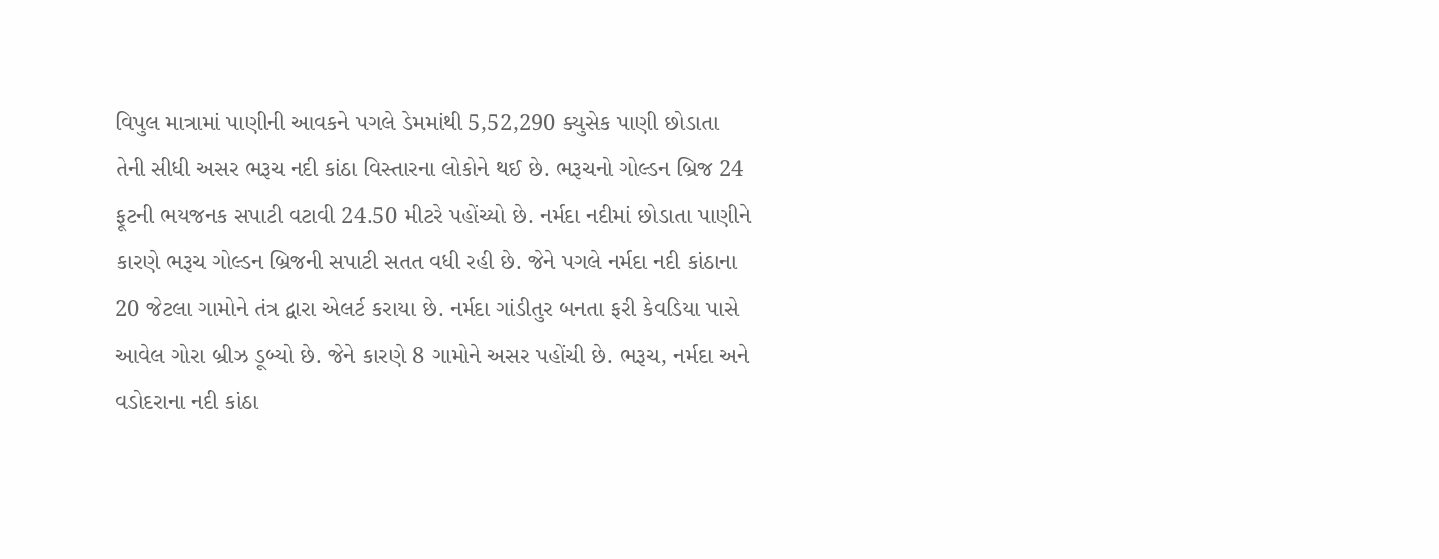વિપુલ માત્રામાં પાણીની આવકને પગલે ડેમમાંથી 5,52,290 ક્યુસેક પાણી છોડાતા તેની સીધી અસર ભરૂચ નદી કાંઠા વિસ્તારના લોકોને થઈ છે. ભરૂચનો ગોલ્ડન બ્રિજ 24 ફૂટની ભયજનક સપાટી વટાવી 24.50 મીટરે પહોંચ્યો છે. નર્મદા નદીમાં છોડાતા પાણીને કારણે ભરૂચ ગોલ્ડન બ્રિજની સપાટી સતત વધી રહી છે. જેને પગલે નર્મદા નદી કાંઠાના 20 જેટલા ગામોને તંત્ર દ્વારા એલર્ટ કરાયા છે. નર્મદા ગાંડીતુર બનતા ફરી કેવડિયા પાસે આવેલ ગોરા બ્રીઝ ડૂબ્યો છે. જેને કારણે 8 ગામોને અસર પહોંચી છે. ભરૂચ, નર્મદા અને વડોદરાના નદી કાંઠા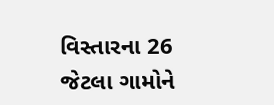વિસ્તારના 26 જેટલા ગામોને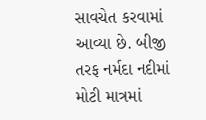સાવચેત કરવામાં આવ્યા છે. બીજી તરફ નર્મદા નદીમાં મોટી માત્રમાં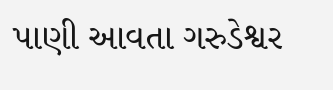પાણી આવતા ગરુડેશ્વર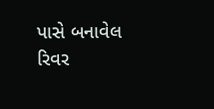પાસે બનાવેલ રિવર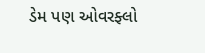ડેમ પણ ઓવરફ્લો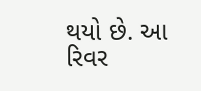થયો છે. આ રિવર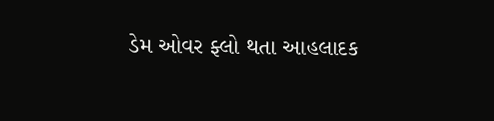ડેમ ઓવર ફ્લો થતા આહલાદક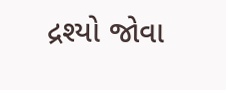દ્રશ્યો જોવા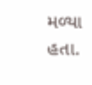મળ્યા હતા.